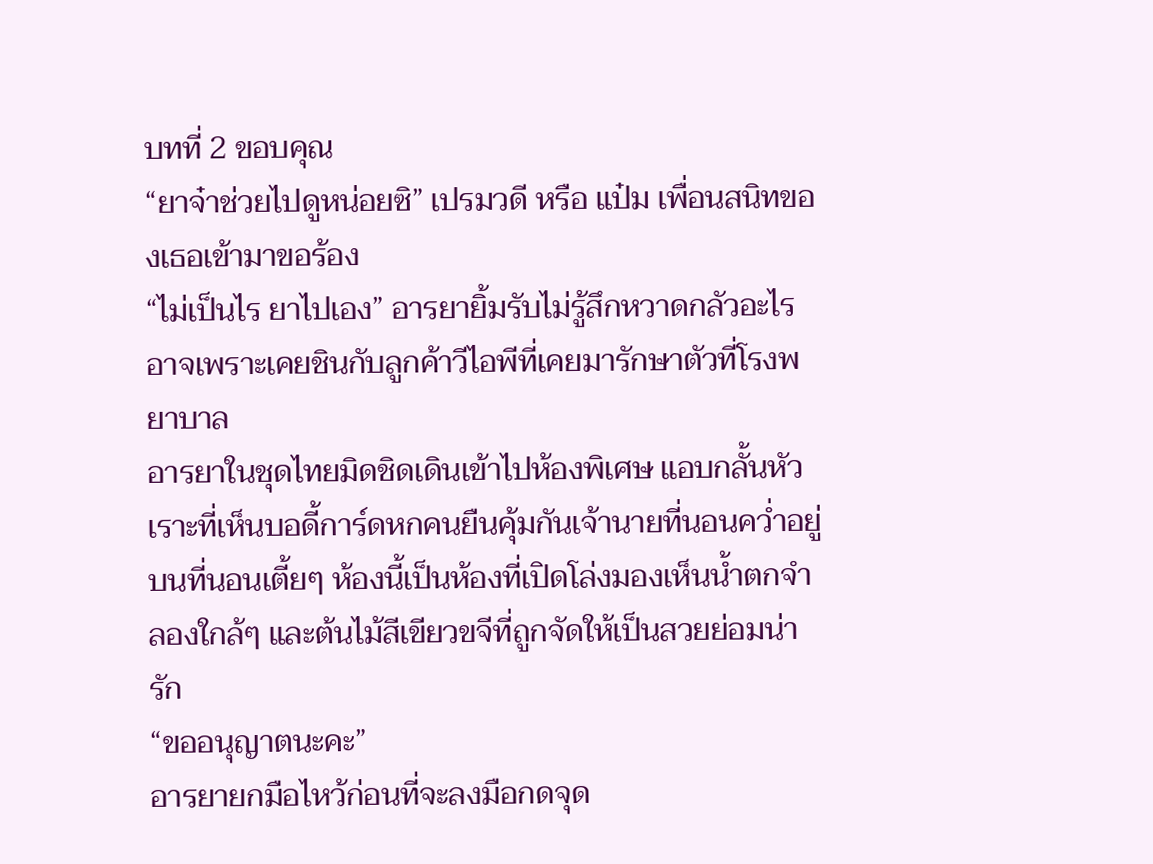บทที่ 2 ขอบคุณ
“ยาจ๋าช่วยไปดูหน่อยซิ” เปรมวดี หรือ แป๋ม เพื่อนสนิทของเธอเข้ามาขอร้อง
“ไม่เป็นไร ยาไปเอง” อารยายิ้มรับไม่รู้สึกหวาดกลัวอะไรอาจเพราะเคยชินกับลูกค้าวีไอพีที่เคยมารักษาตัวที่โรงพยาบาล
อารยาในชุดไทยมิดชิดเดินเข้าไปห้องพิเศษ แอบกลั้นหัวเราะที่เห็นบอดี้การ์ดหกคนยืนคุ้มกันเจ้านายที่นอนคว่ำอยู่บนที่นอนเตี้ยๆ ห้องนี้เป็นห้องที่เปิดโล่งมองเห็นน้ำตกจำลองใกล้ๆ และต้นไม้สีเขียวขจีที่ถูกจัดให้เป็นสวยย่อมน่ารัก
“ขออนุญาตนะคะ”
อารยายกมือไหว้ก่อนที่จะลงมือกดจุด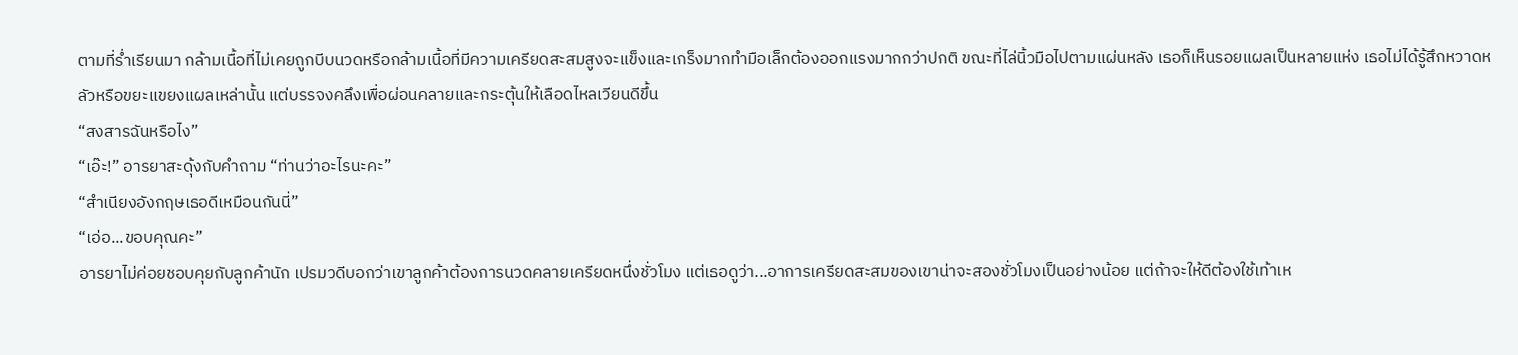ตามที่ร่ำเรียนมา กล้ามเนื้อที่ไม่เคยถูกบีบนวดหรือกล้ามเนื้อที่มีความเครียดสะสมสูงจะแข็งและเกร็งมากทำมือเล็กต้องออกแรงมากกว่าปกติ ขณะที่ไล่นิ้วมือไปตามแผ่นหลัง เธอก็เห็นรอยแผลเป็นหลายแห่ง เธอไม่ได้รู้สึกหวาดหลัวหรือขยะแขยงแผลเหล่านั้น แต่บรรจงคลึงเพื่อผ่อนคลายและกระตุ้นให้เลือดไหลเวียนดีขึ้น
“สงสารฉันหรือไง”
“เอ๊ะ!” อารยาสะดุ้งกับคำถาม “ท่านว่าอะไรนะคะ”
“สำเนียงอังกฤษเธอดีเหมือนกันนี่”
“เอ่อ...ขอบคุณคะ”
อารยาไม่ค่อยชอบคุยกับลูกค้านัก เปรมวดีบอกว่าเขาลูกค้าต้องการนวดคลายเครียดหนึ่งชั่วโมง แต่เธอดูว่า...อาการเครียดสะสมของเขาน่าจะสองชั่วโมงเป็นอย่างน้อย แต่ถ้าจะให้ดีต้องใช้เท้าเห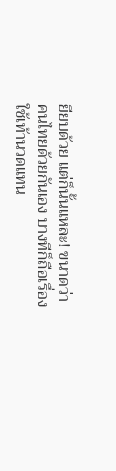ยียบด้วย แต่ก็นั้นแหละ! ขนาดว่าคนไทยด้วยกันเอง บางทีก็ถือเรื่องใช้เท้านวดแทน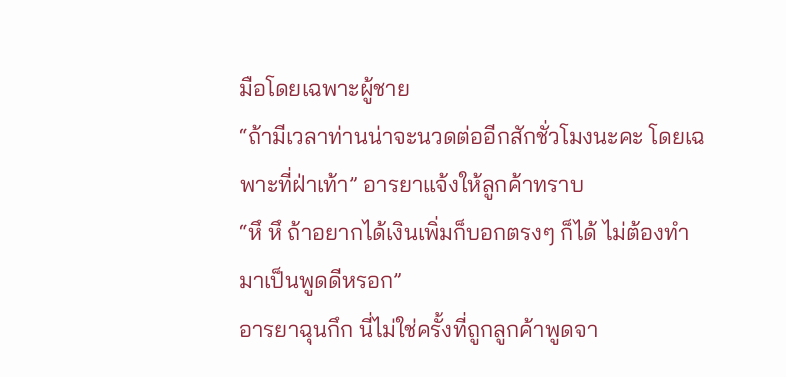มือโดยเฉพาะผู้ชาย
“ถ้ามีเวลาท่านน่าจะนวดต่ออีกสักชั่วโมงนะคะ โดยเฉพาะที่ฝ่าเท้า” อารยาแจ้งให้ลูกค้าทราบ
“หึ หึ ถ้าอยากได้เงินเพิ่มก็บอกตรงๆ ก็ได้ ไม่ต้องทำมาเป็นพูดดีหรอก”
อารยาฉุนกึก นี่ไม่ใช่ครั้งที่ถูกลูกค้าพูดจา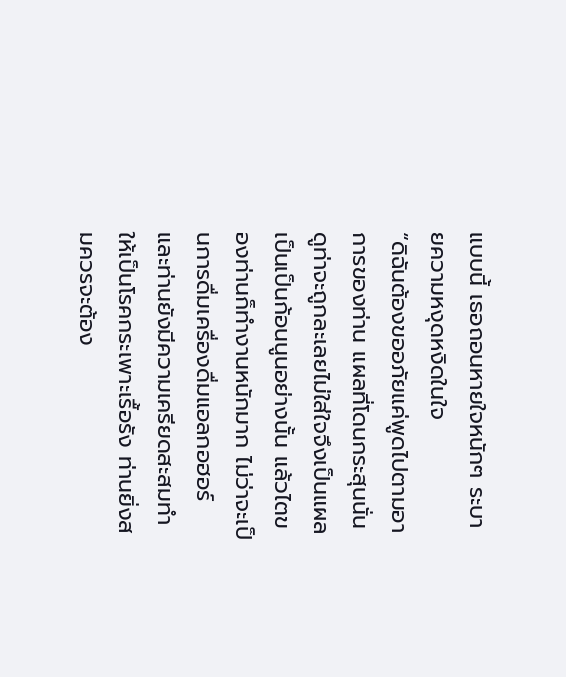แบบนี้ เธอถอนหายใจหนักๆ ระบายความหงุดหงิดในใจ
“ดิฉันต้องขออภัยแค่พูดไปตามอาการของท่าน แผลที่โดนกระสุนนั่น ดูท่าจะถูกละเลยไม่ใส่ใจจึงเป็นแผลเป็นเป็นก้อนนูนอย่างนั้น แล้วไตของท่านก็ทำงานหนักมาก ไม่ว่าจะเป็นการดื่มเครื่องดื่มแอลกอฮอร์ และท่านยังมีความเครียดสะสมทำให้เป็นโรคกระเพาะเรื้อรัง ท่านยิ่งสมควรจะต้อง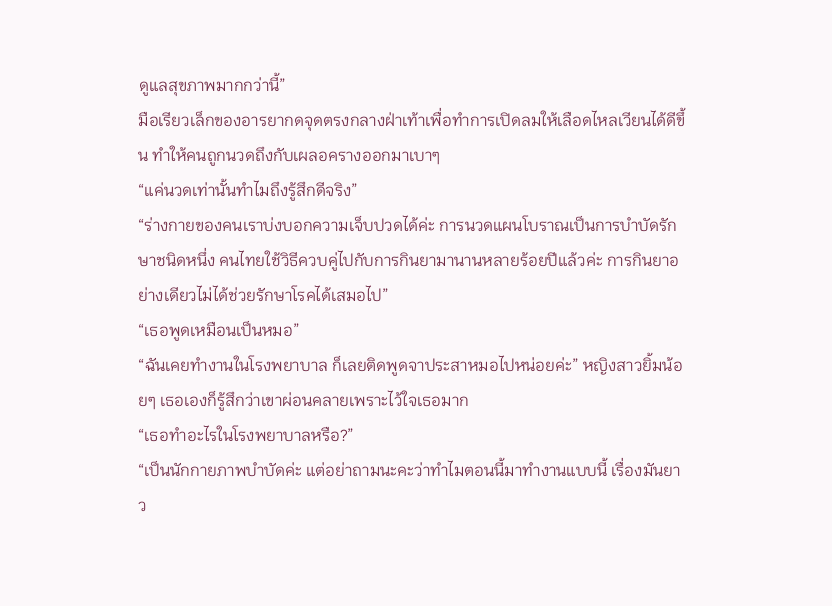ดูแลสุขภาพมากกว่านี้”
มือเรียวเล็กของอารยากดจุดตรงกลางฝ่าเท้าเพื่อทำการเปิดลมให้เลือดไหลเวียนได้ดีขึ้น ทำให้คนถูกนวดถึงกับเผลอครางออกมาเบาๆ
“แค่นวดเท่านั้นทำไมถึงรู้สึกดีจริง”
“ร่างกายของคนเราบ่งบอกความเจ็บปวดได้ค่ะ การนวดแผนโบราณเป็นการบำบัดรักษาชนิดหนึ่ง คนไทยใช้วิธีควบคู่ไปกับการกินยามานานหลายร้อยปีแล้วค่ะ การกินยาอย่างเดียวไม่ได้ช่วยรักษาโรคได้เสมอไป”
“เธอพูดเหมือนเป็นหมอ”
“ฉันเคยทำงานในโรงพยาบาล ก็เลยติดพูดจาประสาหมอไปหน่อยค่ะ” หญิงสาวยิ้มน้อยๆ เธอเองก็รู้สึกว่าเขาผ่อนคลายเพราะไว้ใจเธอมาก
“เธอทำอะไรในโรงพยาบาลหรือ?”
“เป็นนักกายภาพบำบัดค่ะ แต่อย่าถามนะคะว่าทำไมตอนนี้มาทำงานแบบนี้ เรื่องมันยาว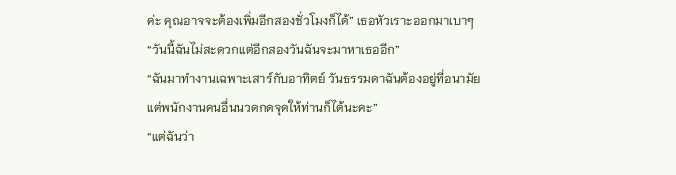ค่ะ คุณอาจจะต้องเพิ่มอีกสองชั่วโมงก็ได้” เธอหัวเราะออกมาเบาๆ
“วันนี้ฉันไม่สะดวกแต่อีกสองวันฉันจะมาหาเธออีก”
“ฉันมาทำงานเฉพาะเสาร์กับอาทิตย์ วันธรรมดาฉันต้องอยู่ที่อนามัย แต่พนักงานคนอื่นนวดกดจุดให้ท่านก็ได้นะคะ”
“แต่ฉันว่า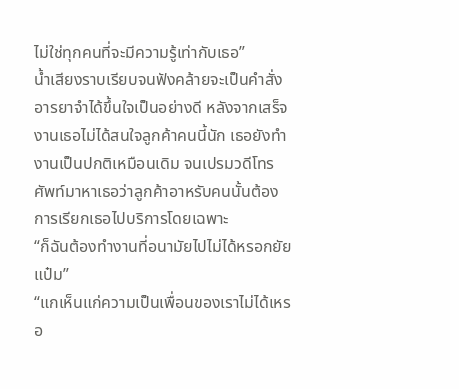ไม่ใช่ทุกคนที่จะมีความรู้เท่ากับเธอ”
น้ำเสียงราบเรียบจนฟังคล้ายจะเป็นคำสั่ง อารยาจำได้ขึ้นใจเป็นอย่างดี หลังจากเสร็จงานเธอไม่ได้สนใจลูกค้าคนนี้นัก เธอยังทำงานเป็นปกติเหมือนเดิม จนเปรมวดีโทรศัพท์มาหาเธอว่าลูกค้าอาหรับคนนั้นต้องการเรียกเธอไปบริการโดยเฉพาะ
“ก็ฉันต้องทำงานที่อนามัยไปไม่ได้หรอกยัยแป๋ม”
“แกเห็นแก่ความเป็นเพื่อนของเราไม่ได้เหรอ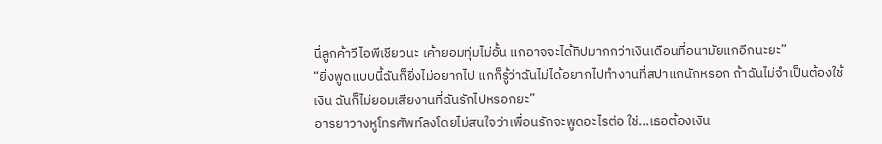นี่ลูกค้าวีไอพีเชียวนะ เค้ายอมทุ่มไม่อั้น แกอาจจะได้ทิปมากกว่าเงินเดือนที่อนามัยแกอีกนะยะ”
“ยิ่งพูดแบบนี้ฉันก็ยิ่งไม่อยากไป แกก็รู้ว่าฉันไม่ได้อยากไปทำงานที่สปาแกนักหรอก ถ้าฉันไม่จำเป็นต้องใช้เงิน ฉันก็ไม่ยอมเสียงานที่ฉันรักไปหรอกยะ”
อารยาวางหูโทรศัพท์ลงโดยไม่สนใจว่าเพื่อนรักจะพูดอะไรต่อ ใช่...เธอต้องเงิน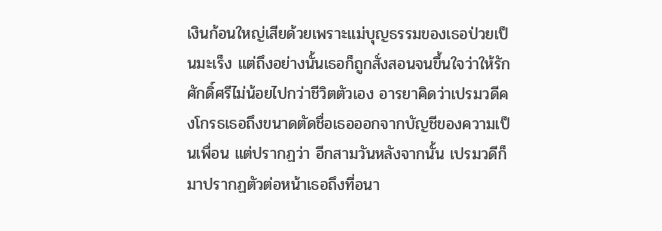เงินก้อนใหญ่เสียด้วยเพราะแม่บุญธรรมของเธอป่วยเป็นมะเร็ง แต่ถึงอย่างนั้นเธอก็ถูกสั่งสอนจนขึ้นใจว่าให้รักศักดิ์ศรีไม่น้อยไปกว่าชีวิตตัวเอง อารยาคิดว่าเปรมวดีคงโกรธเธอถึงขนาดตัดชื่อเธอออกจากบัญชีของความเป็นเพื่อน แต่ปรากฏว่า อีกสามวันหลังจากนั้น เปรมวดีก็มาปรากฏตัวต่อหน้าเธอถึงที่อนา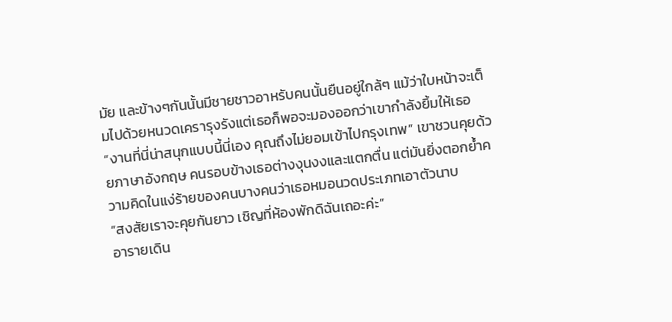มัย และข้างๆกันนั้นมีชายชาวอาหรับคนนั้นยืนอยู่ใกล้ๆ แม้ว่าใบหน้าจะเต็มไปด้วยหนวดเครารุงรังแต่เธอก็พอจะมองออกว่าเขากำลังยิ้มให้เธอ
“งานที่นี่น่าสนุกแบบนี้นี่เอง คุณถึงไม่ยอมเข้าไปกรุงเทพ” เขาชวนคุยด้วยภาษาอังกฤษ คนรอบข้างเธอต่างงุนงงและแตกตื่น แต่มันยิ่งตอกย้ำความคิดในแง่ร้ายของคนบางคนว่าเธอหมอนวดประเภทเอาตัวนาบ
“สงสัยเราจะคุยกันยาว เชิญที่ห้องพักดิฉันเถอะค่ะ”
อารายเดิน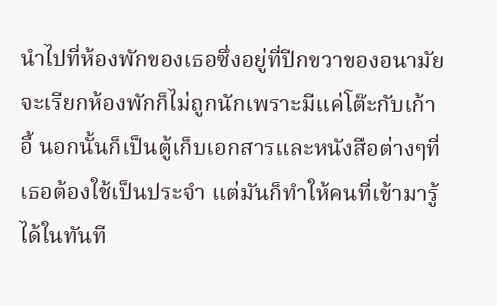นำไปที่ห้องพักของเธอซึ่งอยู่ที่ปีกขวาของอนามัย จะเรียกห้องพักก็ไม่ถูกนักเพราะมีแค่โต๊ะกับเก้าอี้ นอกนั้นก็เป็นตู้เก็บเอกสารและหนังสือต่างๆที่เธอต้องใช้เป็นประจำ แต่มันก็ทำให้คนที่เข้ามารู้ได้ในทันที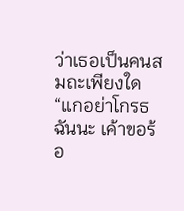ว่าเธอเป็นคนสมถะเพียงใด
“แกอย่าโกรธฉันนะ เค้าขอร้อ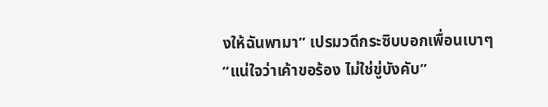งให้ฉันพามา” เปรมวดีกระซิบบอกเพื่อนเบาๆ
“แน่ใจว่าเค้าขอร้อง ไม่ใช่ขู่บังคับ”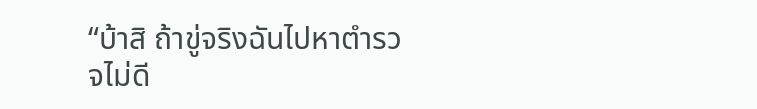“บ้าสิ ถ้าขู่จริงฉันไปหาตำรวจไม่ดี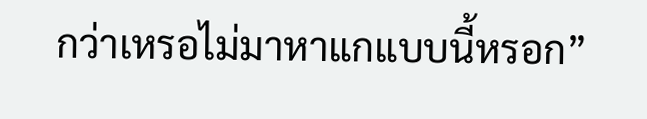กว่าเหรอไม่มาหาแกแบบนี้หรอก”